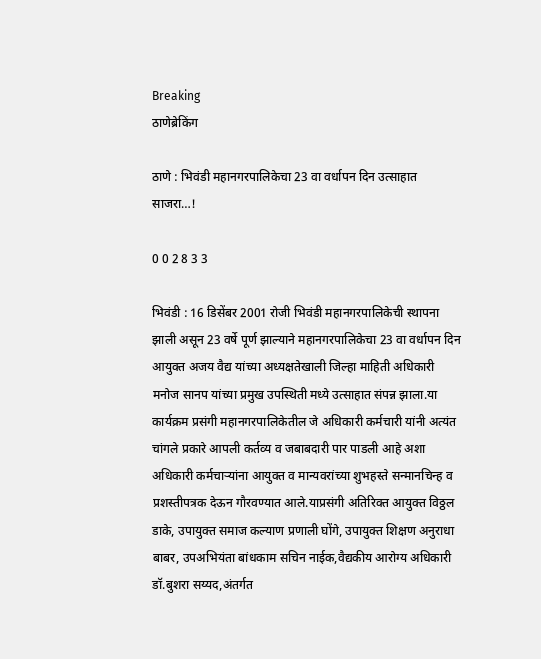Breaking
ठाणेब्रेकिंग

ठाणे : भिवंडी महानगरपालिकेचा 23 वा वर्धापन दिन उत्साहात साजरा…!

0 0 2 8 3 3

भिवंडी : 16 डिसेंबर 2001 रोजी भिवंडी महानगरपालिकेची स्थापना झाली असून 23 वर्षे पूर्ण झाल्याने महानगरपालिकेचा 23 वा वर्धापन दिन आयुक्त अजय वैद्य यांच्या अध्यक्षतेखाली जिल्हा माहिती अधिकारी मनोज सानप यांच्या प्रमुख उपस्थिती मध्ये उत्साहात संपन्न झाला.या कार्यक्रम प्रसंगी महानगरपालिकेतील जे अधिकारी कर्मचारी यांनी अत्यंत चांगले प्रकारे आपली कर्तव्य व जबाबदारी पार पाडली आहे अशा अधिकारी कर्मचाऱ्यांना आयुक्त व मान्यवरांच्या शुभहस्ते सन्मानचिन्ह व प्रशस्तीपत्रक देऊन गौरवण्यात आले.याप्रसंगी अतिरिक्त आयुक्त विठ्ठल डाके, उपायुक्त समाज कल्याण प्रणाली घोंगे, उपायुक्त शिक्षण अनुराधा बाबर, उपअभियंता बांधकाम सचिन नाईक,वैद्यकीय आरोग्य अधिकारी डॉ.बुशरा सय्यद,अंतर्गत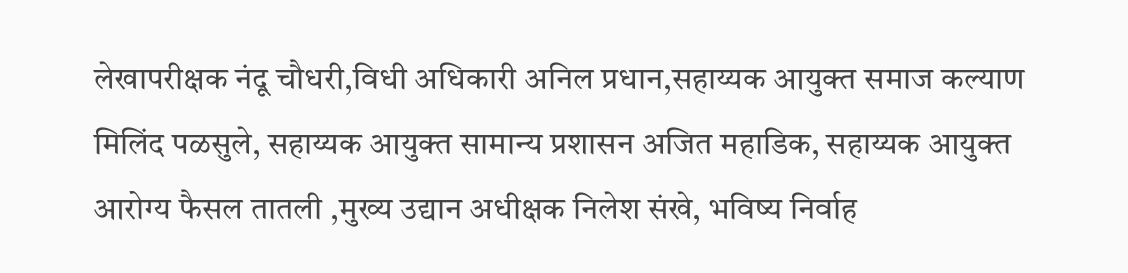लेखापरीक्षक नंदू चौधरी,विधी अधिकारी अनिल प्रधान,सहाय्यक आयुक्त समाज कल्याण मिलिंद पळसुले, सहाय्यक आयुक्त सामान्य प्रशासन अजित महाडिक, सहाय्यक आयुक्त आरोग्य फैसल तातली ,मुख्य उद्यान अधीक्षक निलेश संखे, भविष्य निर्वाह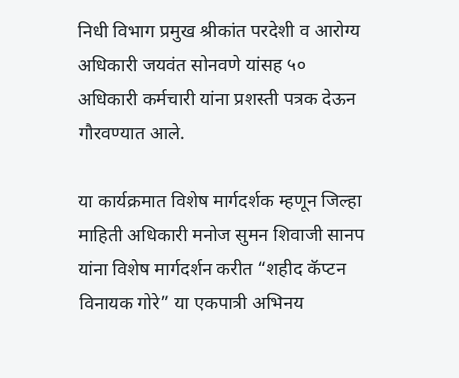निधी विभाग प्रमुख श्रीकांत परदेशी व आरोग्य अधिकारी जयवंत सोनवणे यांसह ५० अधिकारी कर्मचारी यांना प्रशस्ती पत्रक देऊन गौरवण्यात आले.

या कार्यक्रमात विशेष मार्गदर्शक म्हणून जिल्हा माहिती अधिकारी मनोज सुमन शिवाजी सानप यांना विशेष मार्गदर्शन करीत “शहीद कॅप्टन विनायक गोरे” या एकपात्री अभिनय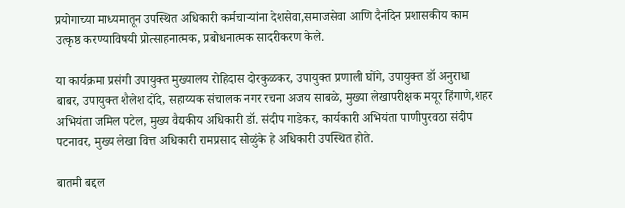प्रयोगाच्या माध्यमातून उपस्थित अधिकारी कर्मचाऱ्यांना देशसेवा,समाजसेवा आणि दैनंदिन प्रशासकीय काम उत्कृष्ठ करण्याविषयी प्रोत्साहनात्मक, प्रबोधनात्मक सादरीकरण केले.

या कार्यक्रमा प्रसंगी उपायुक्त मुख्यालय रोहिदास दोरकुळकर, उपायुक्त प्रणाली घोंगे, उपायुक्त डॉ अनुराधा बाबर, उपायुक्त शैलेश दोंदे, सहाय्यक संचालक नगर रचना अजय साबळे, मुख्या लेखापरीक्षक मयूर हिंगाणे,शहर अभियंता जमिल पटेल, मुख्य वैद्यकीय अधिकारी डॉ. संदीप गाडेकर, कार्यकारी अभियंता पाणीपुरवठा संदीप पटनावर, मुख्य लेखा वित्त अधिकारी रामप्रसाद सोळुंके हे अधिकारी उपस्थित होते.

बातमी बद्दल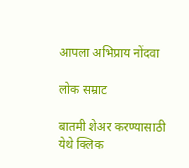आपला अभिप्राय नोंदवा

लोक सम्राट

बातमी शेअर करण्यासाठी येथे क्लिक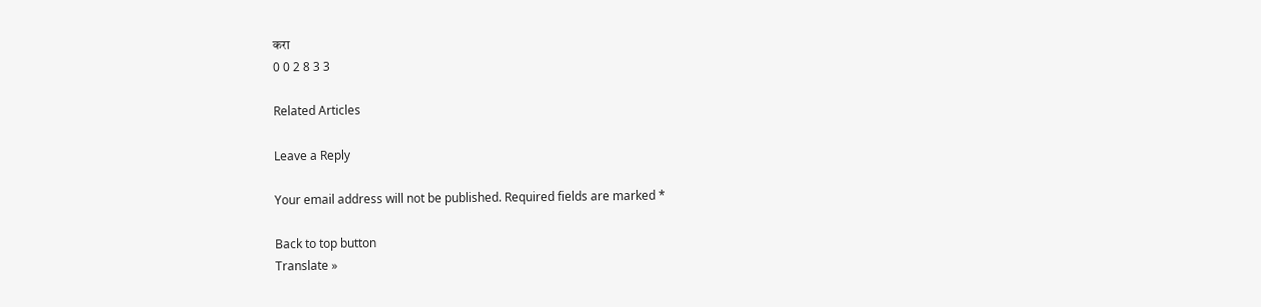करा
0 0 2 8 3 3

Related Articles

Leave a Reply

Your email address will not be published. Required fields are marked *

Back to top button
Translate »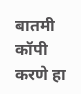बातमी कॉपी करणे हा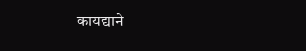कायद्याने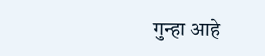गुन्हा आहे